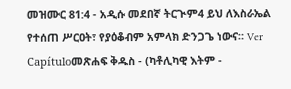መዝሙር 81:4 - አዲሱ መደበኛ ትርጒም4 ይህ ለእስራኤል የተሰጠ ሥርዐት፣ የያዕቆብም አምላክ ድንጋጌ ነውና። Ver Capítuloመጽሐፍ ቅዱስ - (ካቶሊካዊ እትም -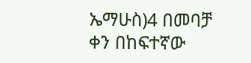ኤማሁስ)4 በመባቻ ቀን በከፍተኛው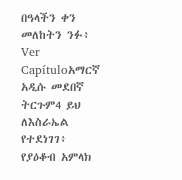በዓላችን ቀን መለከትን ንፉ፥ Ver Capítuloአማርኛ አዲሱ መደበኛ ትርጉም4 ይህ ለእስራኤል የተደነገገ፥ የያዕቆብ አምላክ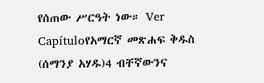የሰጠው ሥርዓት ነው። Ver Capítuloየአማርኛ መጽሐፍ ቅዱስ (ሰማንያ አሃዱ)4 ብቸኛውንና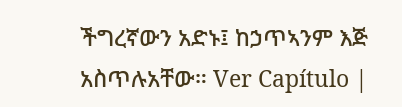ችግረኛውን አድኑ፤ ከኃጥኣንም እጅ አስጥሉአቸው። Ver Capítulo |